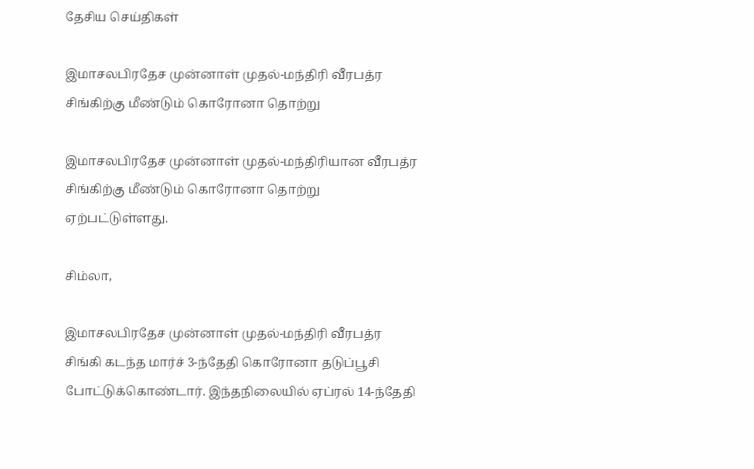தேசிய செய்திகள்

இமாசலபிரதேச முன்னாள் முதல்-மந்திரி வீரபத்ர சிங்கிற்கு மீண்டும் கொரோனா தொற்று

இமாசலபிரதேச முன்னாள் முதல்-மந்திரியான வீரபத்ர சிங்கிற்கு மீண்டும் கொரோனா தொற்று ஏற்பட்டுள்ளது.

சிம்லா,

இமாசலபிரதேச முன்னாள் முதல்-மந்திரி வீரபத்ர சிங்கி கடந்த மார்ச் 3-ந்தேதி கொரோனா தடுப்பூசி போட்டுக்கொண்டார். இந்தநிலையில் ஏப்ரல் 14-ந்தேதி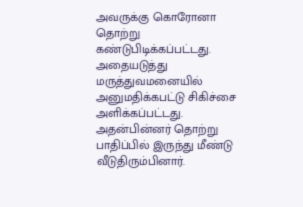அவருக்கு கொரோனா தொற்று கண்டுபிடிக்கப்பட்டது. அதையடுத்து மருத்துவமனையில் அனுமதிக்கபட்டு சிகிச்சை அளிக்கப்பட்டது. அதன்பின்னர் தொற்று பாதிப்பில் இருந்து மீண்டு வீடுதிரும்பினார்.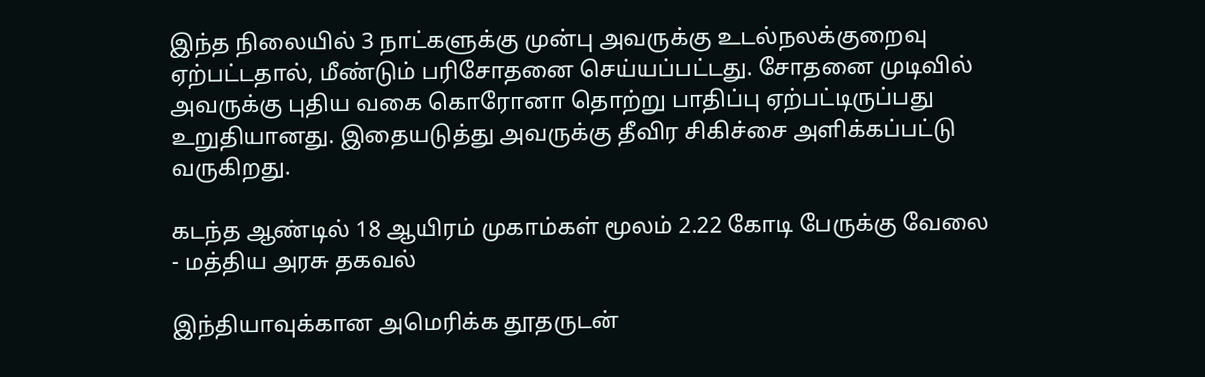இந்த நிலையில் 3 நாட்களுக்கு முன்பு அவருக்கு உடல்நலக்குறைவு ஏற்பட்டதால், மீண்டும் பரிசோதனை செய்யப்பட்டது. சோதனை முடிவில் அவருக்கு புதிய வகை கொரோனா தொற்று பாதிப்பு ஏற்பட்டிருப்பது உறுதியானது. இதையடுத்து அவருக்கு தீவிர சிகிச்சை அளிக்கப்பட்டு வருகிறது.

கடந்த ஆண்டில் 18 ஆயிரம் முகாம்கள் மூலம் 2.22 கோடி பேருக்கு வேலை - மத்திய அரசு தகவல்

இந்தியாவுக்கான அமெரிக்க தூதருடன்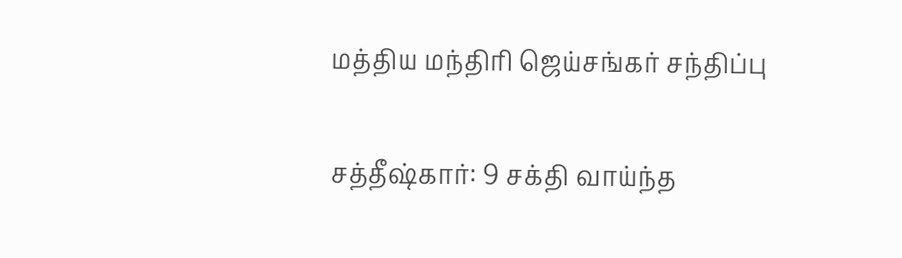மத்திய மந்திரி ஜெய்சங்கர் சந்திப்பு

சத்தீஷ்கார்: 9 சக்தி வாய்ந்த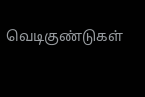வெடிகுண்டுகள்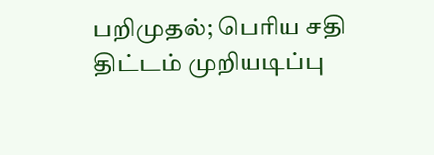பறிமுதல்; பெரிய சதி திட்டம் முறியடிப்பு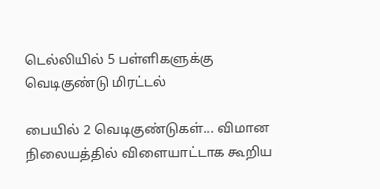டெல்லியில் 5 பள்ளிகளுக்கு வெடிகுண்டு மிரட்டல்

பையில் 2 வெடிகுண்டுகள்... விமான நிலையத்தில் விளையாட்டாக கூறிய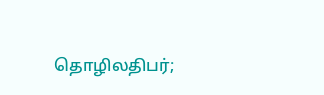தொழிலதிபர்;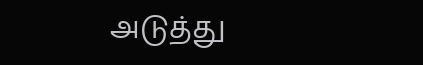அடுத்து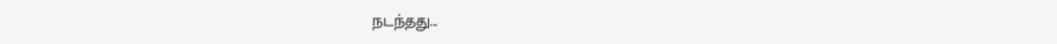நடந்தது...